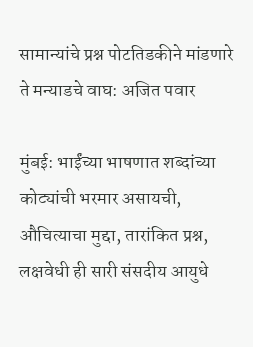सामान्यांचे प्रश्न पोटतिडकीने मांडणारे ते मन्याडचे वाघ: अजित पवार

मुंबई: भाईंच्या भाषणात शब्दांच्या कोट्यांची भरमार असायची, औचित्याचा मुद्दा, तारांकित प्रश्न, लक्षवेधी ही सारी संसदीय आयुधे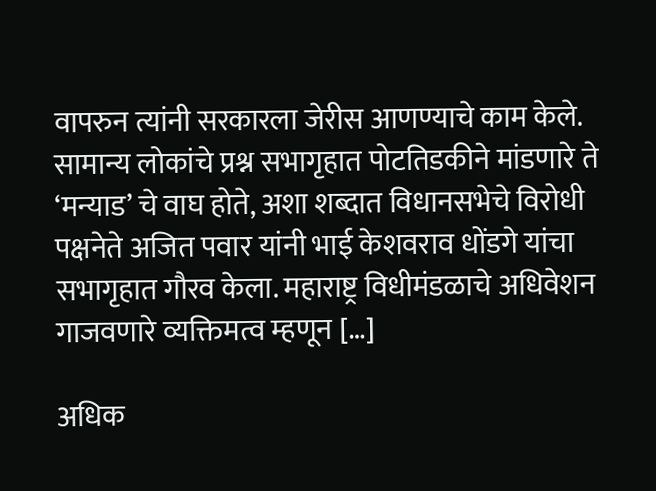वापरुन त्यांनी सरकारला जेरीस आणण्याचे काम केले. सामान्य लोकांचे प्रश्न सभागृहात पोटतिडकीने मांडणारे ते ‘मन्याड’ चे वाघ होते, अशा शब्दात विधानसभेचे विरोधी पक्षनेते अजित पवार यांनी भाई केशवराव धोंडगे यांचा सभागृहात गौरव केला. महाराष्ट्र विधीमंडळाचे अधिवेशन गाजवणारे व्यक्तिमत्व म्हणून […]

अधिक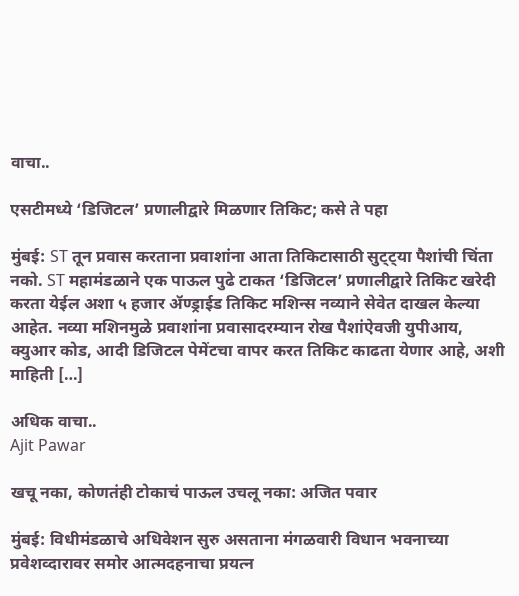वाचा..

एसटीमध्ये ‘डिजिटल’ प्रणालीद्वारे मिळणार तिकिट; कसे ते पहा

मुंबई: ST तून प्रवास करताना प्रवाशांना आता तिकिटासाठी सुट्ट्या पैशांची चिंता नको. ST महामंडळाने एक पाऊल पुढे टाकत ‘डिजिटल’ प्रणालीद्वारे तिकिट खरेदी करता येईल अशा ५ हजार ॲण्ड्राईड तिकिट मशिन्स नव्याने सेवेत दाखल केल्या आहेत. नव्या मशिनमुळे प्रवाशांना प्रवासादरम्यान रोख पैशांऐवजी युपीआय, क्युआर कोड, आदी डिजिटल पेमेंटचा वापर करत तिकिट काढता येणार आहे, अशी माहिती […]

अधिक वाचा..
Ajit Pawar

खचू नका, कोणतंही टोकाचं पाऊल उचलू नका: अजित पवार

मुंबई: विधीमंडळाचे अधिवेशन सुरु असताना मंगळवारी विधान भवनाच्या प्रवेशव्दारावर समोर आत्मदहनाचा प्रयत्न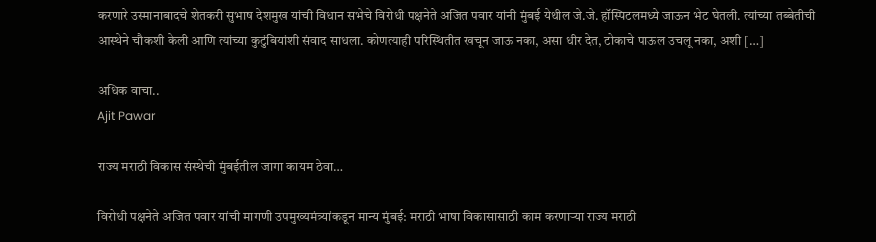करणारे उस्मानाबादचे शेतकरी सुभाष देशमुख यांची विधान सभेचे विरोधी पक्षनेते अजित पवार यांनी मुंबई येथील जे.जे. हॉस्पिटलमध्ये जाऊन भेट घेतली. त्यांच्या तब्बेतीची आस्थेने चौकशी केली आणि त्यांच्या कुटुंबियांशी संवाद साधला. कोणत्याही परिस्थितीत खचून जाऊ नका, असा धीर देत, टोकाचे पाऊल उचलू नका, अशी […]

अधिक वाचा..
Ajit Pawar

राज्य मराठी विकास संस्थेची मुंबईतील जागा कायम ठेवा…

विरोधी पक्षनेते अजित पवार यांची मागणी उपमुख्यमंत्र्यांकडून मान्य मुंबई: मराठी भाषा विकासासाठी काम करणाऱ्या राज्य मराठी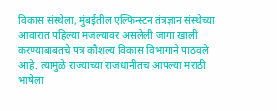विकास संस्थेला, मुंबईतील एल्फिन्स्टन तंत्रज्ञान संस्थेच्या आवारात पहिल्या मजल्यावर असलेली जागा खाली करण्याबाबतचे पत्र कौशल्य विकास विभागाने पाठवले आहे. त्यामुळे राज्याच्या राजधानीतच आपल्या मराठी भाषेला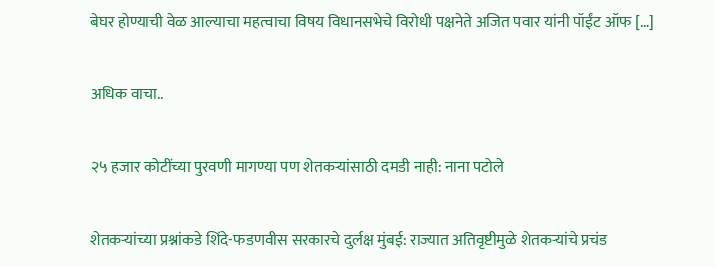बेघर होण्याची वेळ आल्याचा महत्वाचा विषय विधानसभेचे विरोधी पक्षनेते अजित पवार यांनी पॉईंट ऑफ […]

अधिक वाचा..

२५ हजार कोटींच्या पुरवणी मागण्या पण शेतकऱ्यांसाठी दमडी नाही: नाना पटोले

शेतकऱ्यांच्या प्रश्नांकडे शिंदे-फडणवीस सरकारचे दुर्लक्ष मुंबई: राज्यात अतिवृष्टीमुळे शेतकऱ्यांचे प्रचंड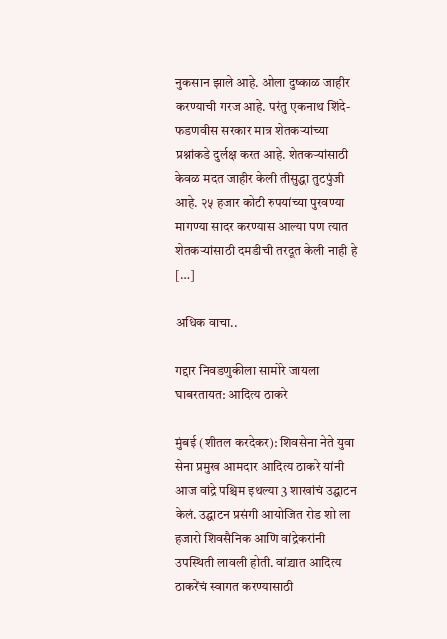नुकसान झाले आहे. ओला दुष्काळ जाहीर करण्याची गरज आहे. परंतु एकनाथ शिंदे- फडणवीस सरकार मात्र शेतकऱ्यांच्या प्रश्नांकडे दुर्लक्ष करत आहे. शेतकऱ्यांसाठी केवळ मदत जाहीर केली तीसुद्धा तुटपुंजी आहे. २५ हजार कोटी रुपयांच्या पुरवण्या मागण्या सादर करण्यास आल्या पण त्यात शेतकऱ्यांसाठी दमडीची तरदूत केली नाही हे […]

अधिक वाचा..

गद्दार निवडणुकीला सामोरे जायला घाबरतायत: आदित्य ठाकरे

मुंबई (शीतल करदेकर): शिवसेना नेते युवा सेना प्रमुख आमदार आदित्य ठाकरे यांनी आज वांद्रे पश्चिम इथल्या 3 शाखांचं उद्घाटन केलं. उद्घाटन प्रसंगी आयोजित रोड शो ला हजारो शिवसैनिक आणि वांद्रेकरांनी उपस्थिती लावली होती. वांद्र्यात आदित्य ठाकरेंचं स्वागत करण्यासाठी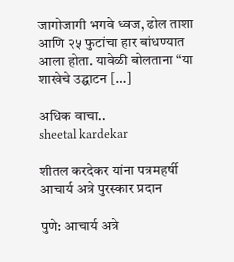जागोजागी भगवे ध्वज, ढोल ताशा आणि २५ फुटांचा हार बांधण्यात आला होता. यावेळी बोलताना “या शाखेचे उद्घाटन […]

अधिक वाचा..
sheetal kardekar

शीतल करदेकर यांना पत्रमहर्षी आचार्य अत्रे पुरस्कार प्रदान

पुणे: आचार्य अत्रे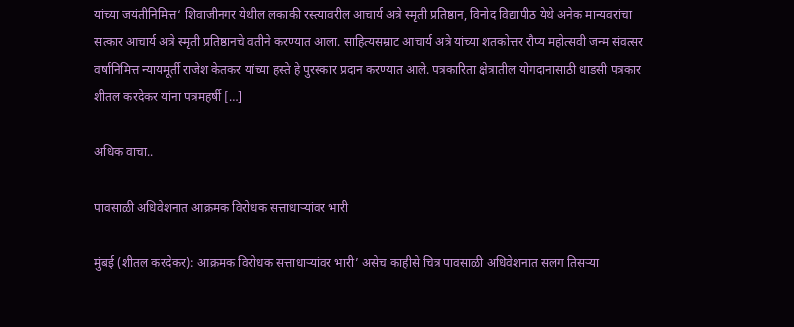यांच्या जयंतीनिमित्त‘ शिवाजीनगर येथील लकाकी रस्त्यावरील आचार्य अत्रे स्मृती प्रतिष्ठान, विनोद विद्यापीठ येथे अनेक मान्यवरांचा सत्कार आचार्य अत्रे स्मृती प्रतिष्ठानचे वतीने करण्यात आला. साहित्यसम्राट आचार्य अत्रे यांच्या शतकोत्तर रौप्य महोत्सवी जन्म संवत्सर वर्षानिमित्त न्यायमूर्ती राजेश केतकर यांच्या हस्ते हे पुरस्कार प्रदान करण्यात आले. पत्रकारिता क्षेत्रातील योगदानासाठी धाडसी पत्रकार शीतल करदेकर यांना पत्रमहर्षी […]

अधिक वाचा..

पावसाळी अधिवेशनात आक्रमक विरोधक सत्ताधाऱ्यांवर भारी

मुंबई (शीतल करदेकर): आक्रमक विरोधक सत्ताधाऱ्यांवर भारी’ असेच काहीसे चित्र पावसाळी अधिवेशनात सलग तिसऱ्या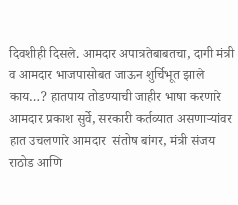दिवशीही दिसले. आमदार अपात्रतेबाबतचा, दागी मंत्री व आमदार भाजपासोबत जाऊन शुर्चिभूत झाले काय…? हातपाय तोडण्याची जाहीर भाषा करणारे आमदार प्रकाश सुर्वे, सरकारी कर्तव्यात असणाऱ्यांवर हात उचलणारे आमदार  संतोष बांगर, मंत्री संजय राठोड आणि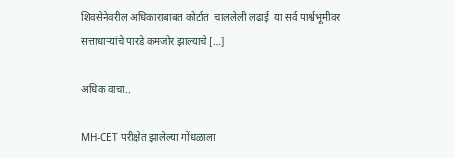शिवसेनेवरील अधिकाराबाबत कोर्टात  चाललेली लढाई  या सर्व पार्श्वभूमीवर सत्ताधाऱ्यांचे पारडे कमजोर झाल्याचे […]

अधिक वाचा..

MH-CET परीक्षेत झालेल्या गोंधळाला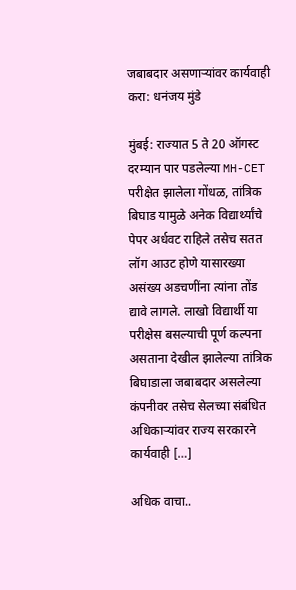जबाबदार असणाऱ्यांवर कार्यवाही करा: धनंजय मुंडे

मुंबई: राज्यात 5 ते 20 ऑगस्ट दरम्यान पार पडलेल्या MH-CET परीक्षेत झालेला गोंधळ, तांत्रिक बिघाड यामुळे अनेक विद्यार्थ्यांचे पेपर अर्धवट राहिले तसेच सतत लॉग आउट होणे यासारख्या असंख्य अडचणींना त्यांना तोंड द्यावे लागले. लाखो विद्यार्थी या परीक्षेस बसल्याची पूर्ण कल्पना असताना देखील झालेल्या तांत्रिक बिघाडाला जबाबदार असलेल्या कंपनीवर तसेच सेलच्या संबंधित अधिकाऱ्यांवर राज्य सरकारने कार्यवाही […]

अधिक वाचा..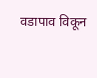वडापाव विकून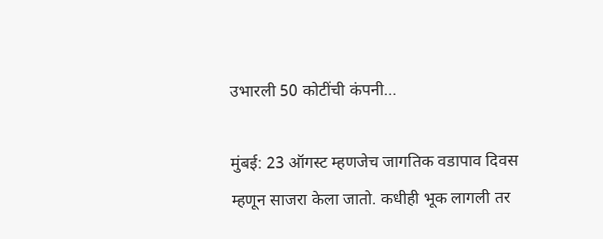उभारली 50 कोटींची कंपनी…

मुंबई: 23 ऑगस्ट म्हणजेच जागतिक वडापाव दिवस म्हणून साजरा केला जातो. कधीही भूक लागली तर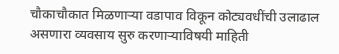चौकाचौकात मिळणाऱ्या वडापाव विकून कोट्यवधींची उलाढाल असणारा व्यवसाय सुरु करणाऱ्याविषयी माहिती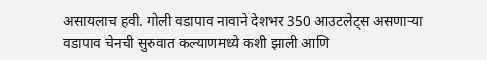असायलाच हवी. गोली वडापाव नावाने देशभर 350 आउटलेट्स असणाऱ्या वडापाव चेनची सुरुवात कल्याणमध्ये कशी झाली आणि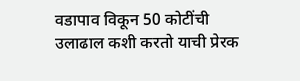वडापाव विकून 50 कोटींची उलाढाल कशी करतो याची प्रेरक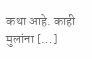कथा आहे. काही मुलांना […]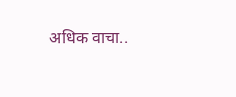अधिक वाचा..